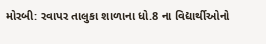મોરબી: રવાપર તાલુકા શાળાના ધો.8 ના વિદ્યાર્થીઓનો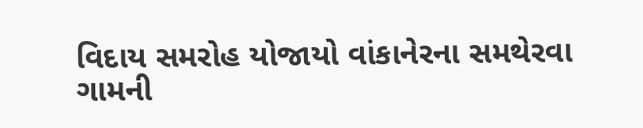વિદાય સમરોહ યોજાયો વાંકાનેરના સમથેરવા ગામની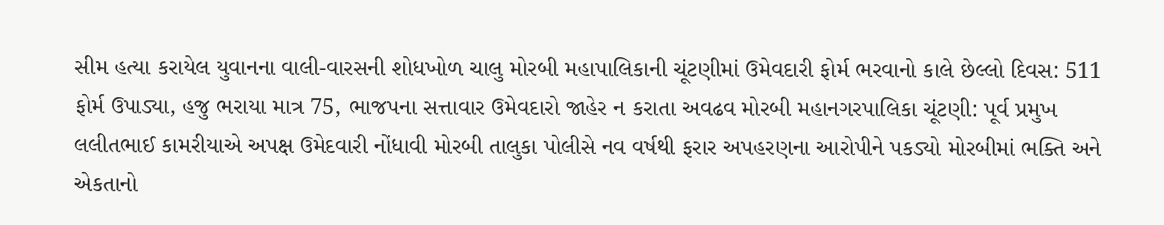સીમ હત્યા કરાયેલ યુવાનના વાલી-વારસની શોધખોળ ચાલુ મોરબી મહાપાલિકાની ચૂંટણીમાં ઉમેવદારી ફોર્મ ભરવાનો કાલે છેલ્લો દિવસ: 511 ફોર્મ ઉપાડ્યા, હજુ ભરાયા માત્ર 75, ભાજપના સત્તાવાર ઉમેવદારો જાહેર ન કરાતા અવઢવ મોરબી મહાનગરપાલિકા ચૂંટણી: પૂર્વ પ્રમુખ લલીતભાઈ કામરીયાએ અપક્ષ ઉમેદવારી નોંધાવી મોરબી તાલુકા પોલીસે નવ વર્ષથી ફરાર અપહરણના આરોપીને પકડ્યો મોરબીમાં ભક્તિ અને એકતાનો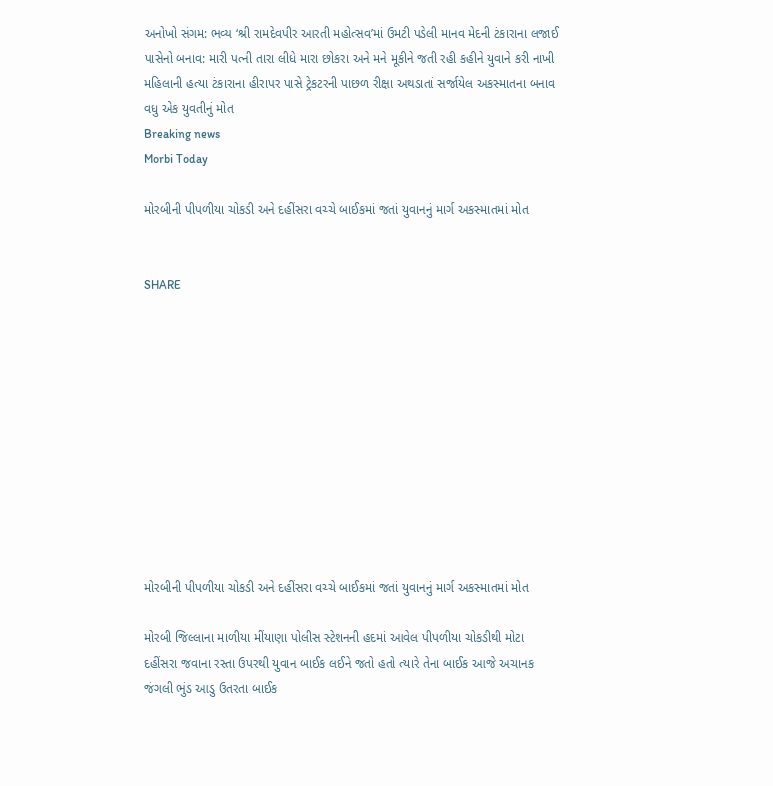અનોખો સંગમ: ભવ્ય ‘શ્રી રામદેવપીર આરતી મહોત્સવ’માં ઉમટી પડેલી માનવ મેદની ટંકારાના લજાઈ પાસેનો બનાવ: મારી પત્ની તારા લીધે મારા છોકરા અને મને મૂકીને જતી રહી કહીને યુવાને કરી નાખી મહિલાની હત્યા ટંકારાના હીરાપર પાસે ટ્રેકટરની પાછળ રીક્ષા અથડાતાં સર્જાયેલ અકસ્માતના બનાવ વધુ એક યુવતીનું મોત
Breaking news
Morbi Today

મોરબીની પીપળીયા ચોકડી અને દહીંસરા વચ્ચે બાઈકમાં જતાં યુવાનનું માર્ગ અકસ્માતમાં મોત


SHARE











મોરબીની પીપળીયા ચોકડી અને દહીંસરા વચ્ચે બાઈકમાં જતાં યુવાનનું માર્ગ અકસ્માતમાં મોત

મોરબી જિલ્લાના માળીયા મીંયાણા પોલીસ સ્ટેશનની હદમાં આવેલ પીપળીયા ચોકડીથી મોટા દહીંસરા જવાના રસ્તા ઉપરથી યુવાન બાઈક લઈને જતો હતો ત્યારે તેના બાઈક આજે અચાનક જંગલી ભુંડ આડુ ઉતરતા બાઈક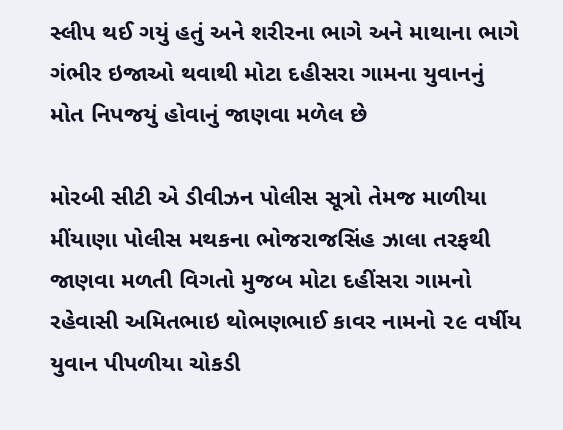સ્લીપ થઈ ગયું હતું અને શરીરના ભાગે અને માથાના ભાગે ગંભીર ઇજાઓ થવાથી મોટા દહીસરા ગામના યુવાનનું મોત નિપજયું હોવાનું જાણવા મળેલ છે

મોરબી સીટી એ ડીવીઝન પોલીસ સૂત્રો તેમજ માળીયા મીંયાણા પોલીસ મથકના ભોજરાજસિંહ ઝાલા તરફથી જાણવા મળતી વિગતો મુજબ મોટા દહીંસરા ગામનો રહેવાસી અમિતભાઇ થોભણભાઈ કાવર નામનો ૨૯ વર્ષીય યુવાન પીપળીયા ચોકડી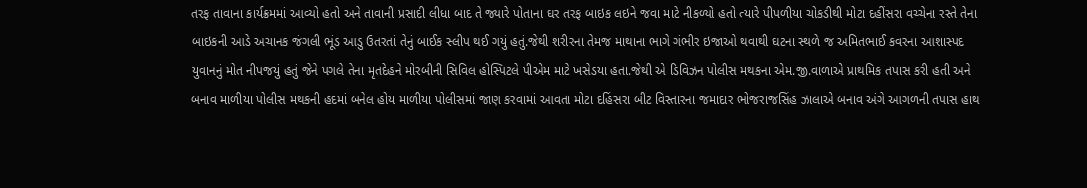તરફ તાવાના કાર્યક્રમમાં આવ્યો હતો અને તાવાની પ્રસાદી લીધા બાદ તે જ્યારે પોતાના ઘર તરફ બાઇક લઇને જવા માટે નીકળ્યો હતો ત્યારે પીપળીયા ચોકડીથી મોટા દહીંસરા વચ્ચેના રસ્તે તેના બાઇકની આડે અચાનક જંગલી ભૂંડ આડુ ઉતરતાં તેનું બાઈક સ્લીપ થઈ ગયું હતું.જેથી શરીરના તેમજ માથાના ભાગે ગંભીર ઇજાઓ થવાથી ઘટના સ્થળે જ અમિતભાઈ કવરના આશાસ્પદ યુવાનનું મોત નીપજયું હતું જેને પગલે તેના મૃતદેહને મોરબીની સિવિલ હોસ્પિટલે પીએમ માટે ખસેડયા હતા.જેથી એ ડિવિઝન પોલીસ મથકના એમ.જી.વાળાએ પ્રાથમિક તપાસ કરી હતી અને બનાવ માળીયા પોલીસ મથકની હદમાં બનેલ હોય માળીયા પોલીસમાં જાણ કરવામાં આવતા મોટા દહિંસરા બીટ વિસ્તારના જમાદાર ભોજરાજસિંહ ઝાલાએ બનાવ અંગે આગળની તપાસ હાથ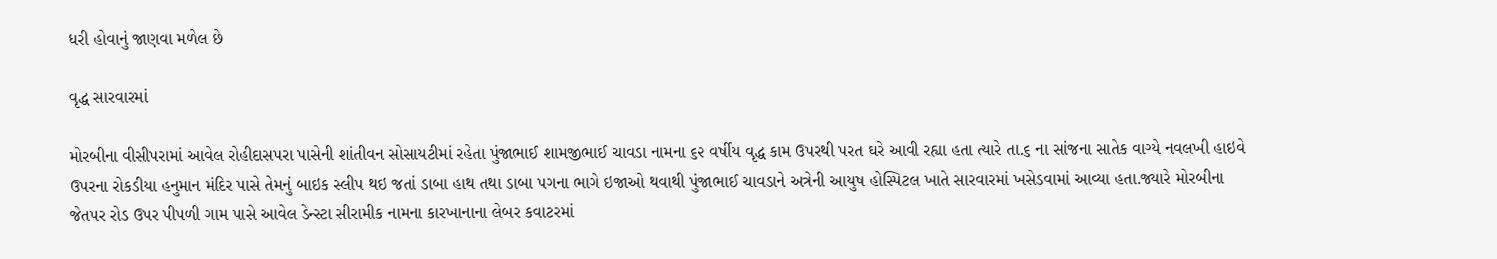ધરી હોવાનું જાણવા મળેલ છે

વૃદ્ધ સારવારમાં

મોરબીના વીસીપરામાં આવેલ રોહીદાસપરા પાસેની શાંતીવન સોસાયટીમાં રહેતા પુંજાભાઈ શામજીભાઈ ચાવડા નામના ૬૨ વર્ષીય વૃદ્ધ કામ ઉપરથી પરત ઘરે આવી રહ્યા હતા ત્યારે તા.૬ ના સાંજના સાતેક વાગ્યે નવલખી હાઇવે ઉપરના રોકડીયા હનુમાન મંદિર પાસે તેમનું બાઇક સ્લીપ થઇ જતાં ડાબા હાથ તથા ડાબા પગના ભાગે ઇજાઓ થવાથી પુંજાભાઈ ચાવડાને અત્રેની આયુષ હોસ્પિટલ ખાતે સારવારમાં ખસેડવામાં આવ્યા હતા.જ્યારે મોરબીના જેતપર રોડ ઉપર પીપળી ગામ પાસે આવેલ ડેન્સ્ટા સીરામીક નામના કારખાનાના લેબર કવાટરમાં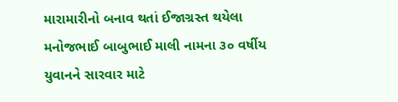મારામારીનો બનાવ થતાં ઈજાગ્રસ્ત થયેલા મનોજભાઈ બાબુભાઈ માલી નામના ૩૦ વર્ષીય યુવાનને સારવાર માટે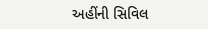અહીંની સિવિલ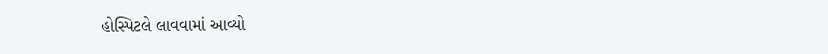હોસ્પિટલે લાવવામાં આવ્યો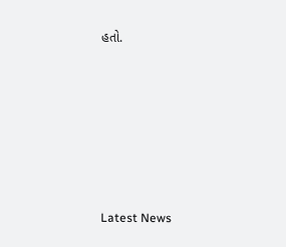હતો.






Latest News